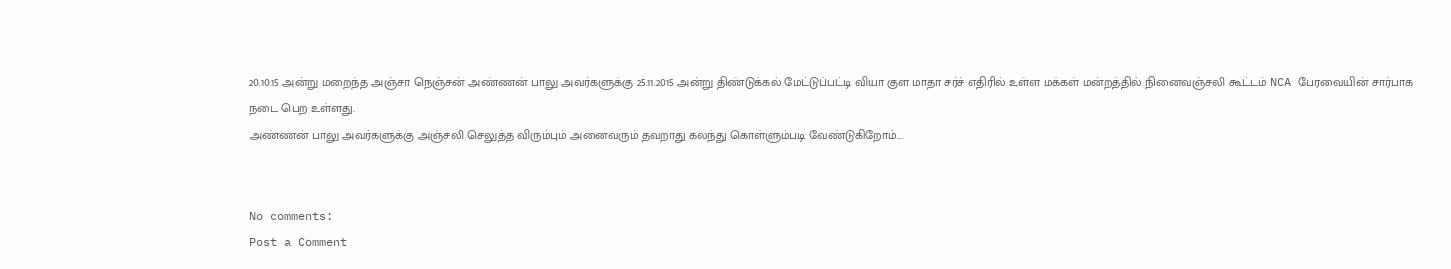20.10.15 அன்று மறைந்த அஞ்சா நெஞ்சன் அண்ணன் பாலு அவர்களுக்கு 25.11.2015 அன்று திண்டுக்கல் மேட்டுப்பட்டி வியா குள மாதா சர்ச் எதிரில் உள்ள மக்கள் மன்றத்தில் நினைவஞ்சலி கூட்டம் NCA பேரவையின் சார்பாக நடை பெற உள்ளது.
அண்ணன் பாலு அவர்களுக்கு அஞ்சலி செலுத்த விரும்பும் அனைவரும் தவறாது கலந்து கொள்ளும்படி வேண்டுகிறோம்....


No comments:
Post a Comment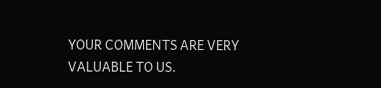YOUR COMMENTS ARE VERY VALUABLE TO US.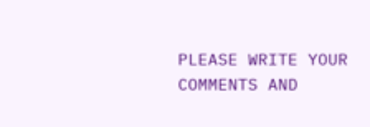PLEASE WRITE YOUR COMMENTS AND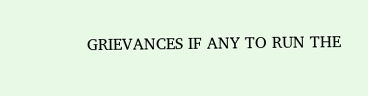GRIEVANCES IF ANY TO RUN THE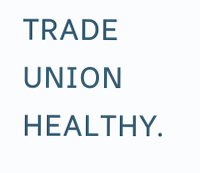TRADE UNION HEALTHY.